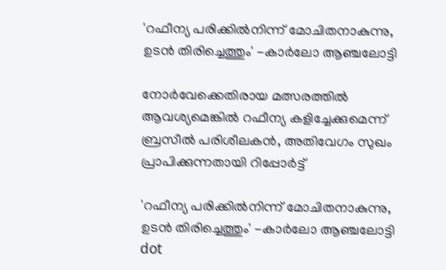'റഫീന്യ പരിക്കില്‍നിന്ന് മോചിതനാകുന്നു, ഉടന്‍ തിരിച്ചെത്തും' -കാര്‍ലോ ആഞ്ചലോട്ടി

നോര്‍വേക്കെതിരായ മത്സരത്തില്‍ ആവശ്യമെങ്കിൽ റഫീന്യ കളിച്ചേക്കുമെന്ന് ബ്രസീല്‍ പരിശീലകന്‍, അതിവേഗം സുഖം പ്രാപിക്കുന്നതായി റിപ്പോര്‍ട്ട്

'റഫീന്യ പരിക്കില്‍നിന്ന് മോചിതനാകുന്നു, ഉടന്‍ തിരിച്ചെത്തും' -കാര്‍ലോ ആഞ്ചലോട്ടി
dot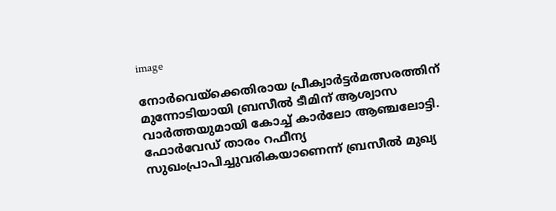image

നോര്‍വെയ്ക്കെതിരായ പ്രീക്വാര്‍ട്ടര്‍മത്സരത്തിന് മുന്നോടിയായി ബ്രസീല്‍ ടീമിന് ആശ്വാസ വാര്‍ത്തയുമായി കോച്ച് കാര്‍ലോ ആഞ്ചലോട്ടി. ഫോര്‍വേഡ് താരം റഫീന്യ സുഖംപ്രാപിച്ചുവരികയാണെന്ന് ബ്രസീല്‍ മുഖ്യ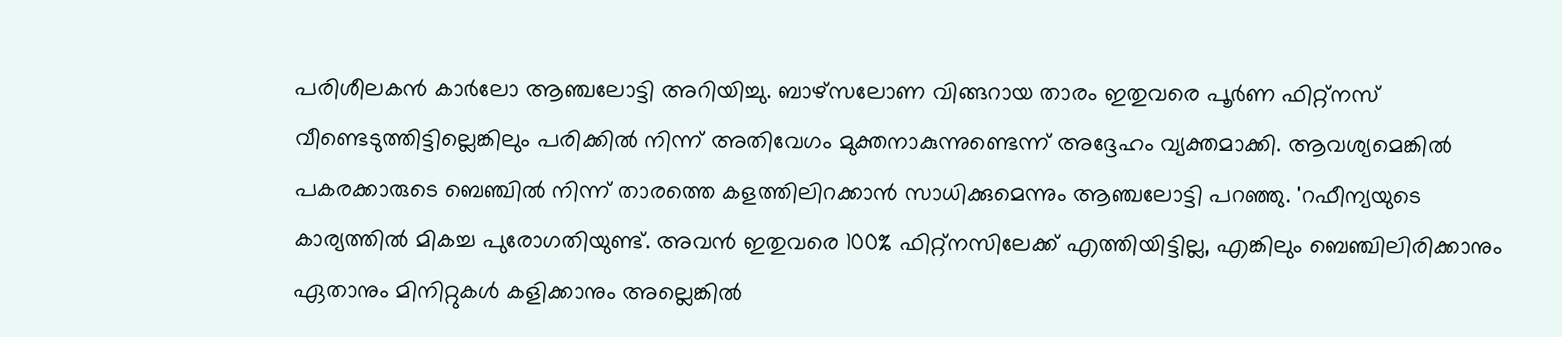പരിശീലകന്‍ കാര്‍ലോ ആഞ്ചലോട്ടി അറിയിച്ചു. ബാഴ്സലോണ വിങ്ങറായ താരം ഇതുവരെ പൂര്‍ണ ഫിറ്റ്നസ് വീണ്ടെടുത്തിട്ടില്ലെങ്കിലും പരിക്കില്‍ നിന്ന് അതിവേഗം മുക്തനാകുന്നുണ്ടെന്ന് അദ്ദേഹം വ്യക്തമാക്കി. ആവശ്യമെങ്കില്‍ പകരക്കാരുടെ ബെഞ്ചില്‍ നിന്ന് താരത്തെ കളത്തിലിറക്കാന്‍ സാധിക്കുമെന്നും ആഞ്ചലോട്ടി പറഞ്ഞു. 'റഫീന്യയുടെ കാര്യത്തില്‍ മികച്ച പുരോഗതിയുണ്ട്. അവന്‍ ഇതുവരെ 100% ഫിറ്റ്നസിലേക്ക് എത്തിയിട്ടില്ല, എങ്കിലും ബെഞ്ചിലിരിക്കാനും ഏതാനും മിനിറ്റുകള്‍ കളിക്കാനും അല്ലെങ്കില്‍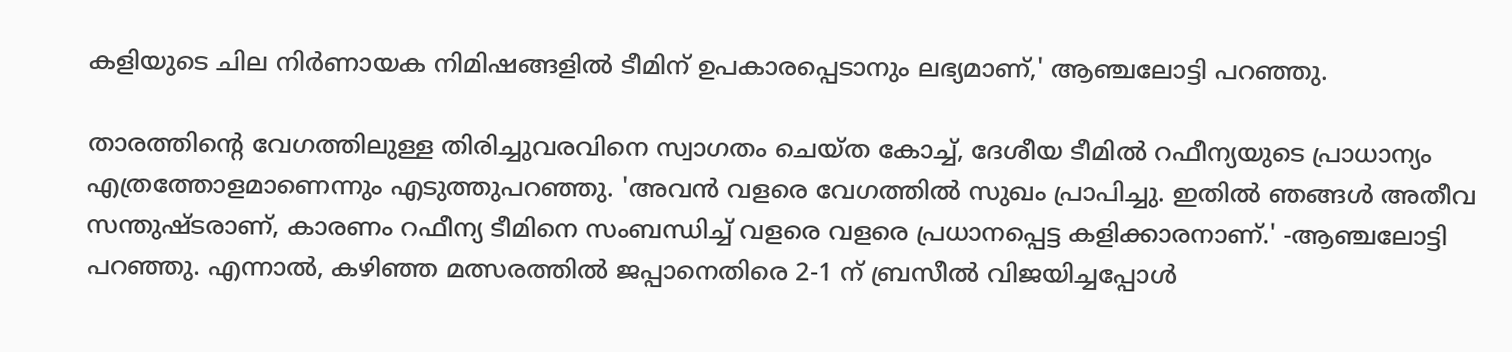കളിയുടെ ചില നിര്‍ണായക നിമിഷങ്ങളില്‍ ടീമിന് ഉപകാരപ്പെടാനും ലഭ്യമാണ്,' ആഞ്ചലോട്ടി പറഞ്ഞു.

താരത്തിന്റെ വേഗത്തിലുള്ള തിരിച്ചുവരവിനെ സ്വാഗതം ചെയ്ത കോച്ച്, ദേശീയ ടീമില്‍ റഫീന്യയുടെ പ്രാധാന്യം എത്രത്തോളമാണെന്നും എടുത്തുപറഞ്ഞു. 'അവന്‍ വളരെ വേഗത്തില്‍ സുഖം പ്രാപിച്ചു. ഇതില്‍ ഞങ്ങള്‍ അതീവ സന്തുഷ്ടരാണ്, കാരണം റഫീന്യ ടീമിനെ സംബന്ധിച്ച് വളരെ വളരെ പ്രധാനപ്പെട്ട കളിക്കാരനാണ്.' -ആഞ്ചലോട്ടി പറഞ്ഞു. എന്നാല്‍, കഴിഞ്ഞ മത്സരത്തില്‍ ജപ്പാനെതിരെ 2-1 ന് ബ്രസീല്‍ വിജയിച്ചപ്പോള്‍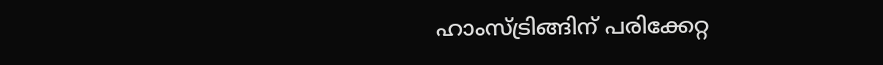ഹാംസ്ട്രിങ്ങിന് പരിക്കേറ്റ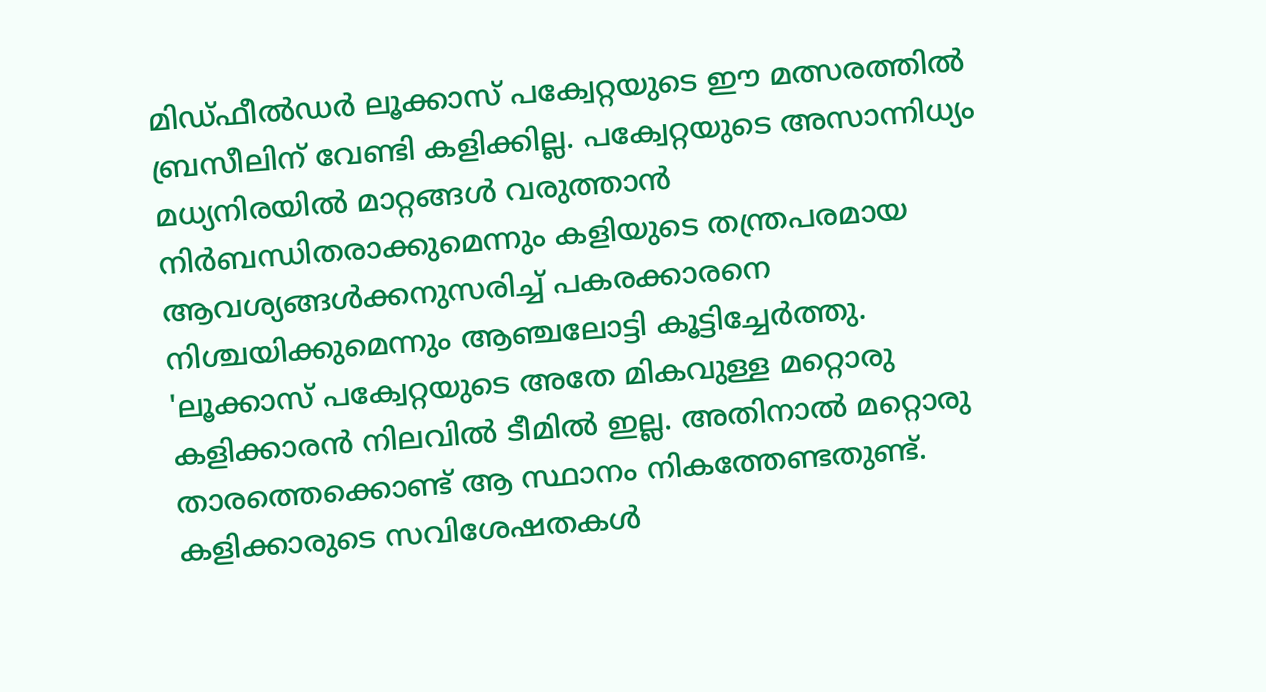മിഡ്ഫീല്‍ഡര്‍ ലൂക്കാസ് പക്വേറ്റയുടെ ഈ മത്സരത്തില്‍ ബ്രസീലിന് വേണ്ടി കളിക്കില്ല. പക്വേറ്റയുടെ അസാന്നിധ്യം മധ്യനിരയില്‍ മാറ്റങ്ങള്‍ വരുത്താന്‍ നിര്‍ബന്ധിതരാക്കുമെന്നും കളിയുടെ തന്ത്രപരമായ ആവശ്യങ്ങള്‍ക്കനുസരിച്ച് പകരക്കാരനെ നിശ്ചയിക്കുമെന്നും ആഞ്ചലോട്ടി കൂട്ടിച്ചേര്‍ത്തു. 'ലൂക്കാസ് പക്വേറ്റയുടെ അതേ മികവുള്ള മറ്റൊരു കളിക്കാരന്‍ നിലവില്‍ ടീമില്‍ ഇല്ല. അതിനാല്‍ മറ്റൊരു താരത്തെക്കൊണ്ട് ആ സ്ഥാനം നികത്തേണ്ടതുണ്ട്. കളിക്കാരുടെ സവിശേഷതകള്‍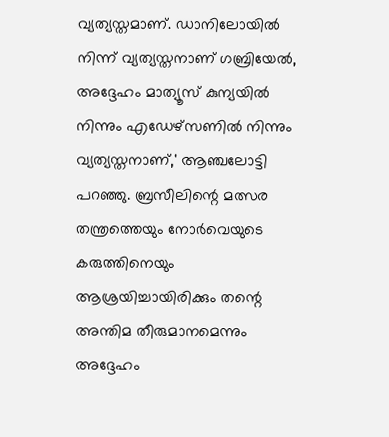വ്യത്യസ്തമാണ്. ഡാനിലോയില്‍ നിന്ന് വ്യത്യസ്തനാണ് ഗബ്രിയേല്‍, അദ്ദേഹം മാത്യൂസ് കുന്യയില്‍ നിന്നും എഡേഴ്‌സണില്‍ നിന്നും വ്യത്യസ്തനാണ്,' ആഞ്ചലോട്ടി പറഞ്ഞു. ബ്രസീലിന്റെ മത്സര തന്ത്രത്തെയും നോര്‍വെയുടെ കരുത്തിനെയും ആശ്രയിച്ചായിരിക്കും തന്റെ അന്തിമ തീരുമാനമെന്നും അദ്ദേഹം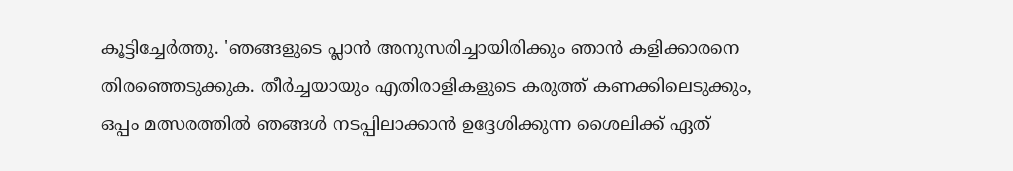കൂട്ടിച്ചേര്‍ത്തു. 'ഞങ്ങളുടെ പ്ലാന്‍ അനുസരിച്ചായിരിക്കും ഞാന്‍ കളിക്കാരനെ തിരഞ്ഞെടുക്കുക. തീര്‍ച്ചയായും എതിരാളികളുടെ കരുത്ത് കണക്കിലെടുക്കും, ഒപ്പം മത്സരത്തില്‍ ഞങ്ങള്‍ നടപ്പിലാക്കാന്‍ ഉദ്ദേശിക്കുന്ന ശൈലിക്ക് ഏത്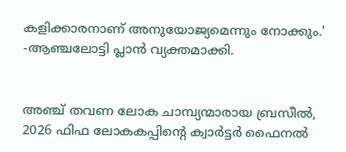കളിക്കാരനാണ് അനുയോജ്യമെന്നും നോക്കും.' -ആഞ്ചലോട്ടി പ്ലാന്‍ വ്യക്തമാക്കി.


അഞ്ച് തവണ ലോക ചാമ്പ്യന്മാരായ ബ്രസീല്‍, 2026 ഫിഫ ലോകകപ്പിന്റെ ക്വാര്‍ട്ടര്‍ ഫൈനല്‍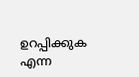ഉറപ്പിക്കുക എന്ന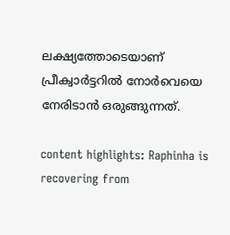ലക്ഷ്യത്തോടെയാണ് പ്രീക്വാര്‍ട്ടറില്‍ നോര്‍വെയെ നേരിടാന്‍ ഒരുങ്ങുന്നത്.

content highlights: Raphinha is recovering from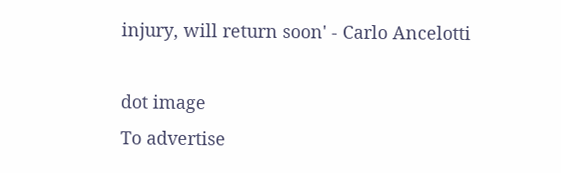injury, will return soon' - Carlo Ancelotti

dot image
To advertise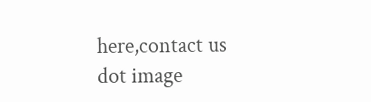here,contact us
dot image